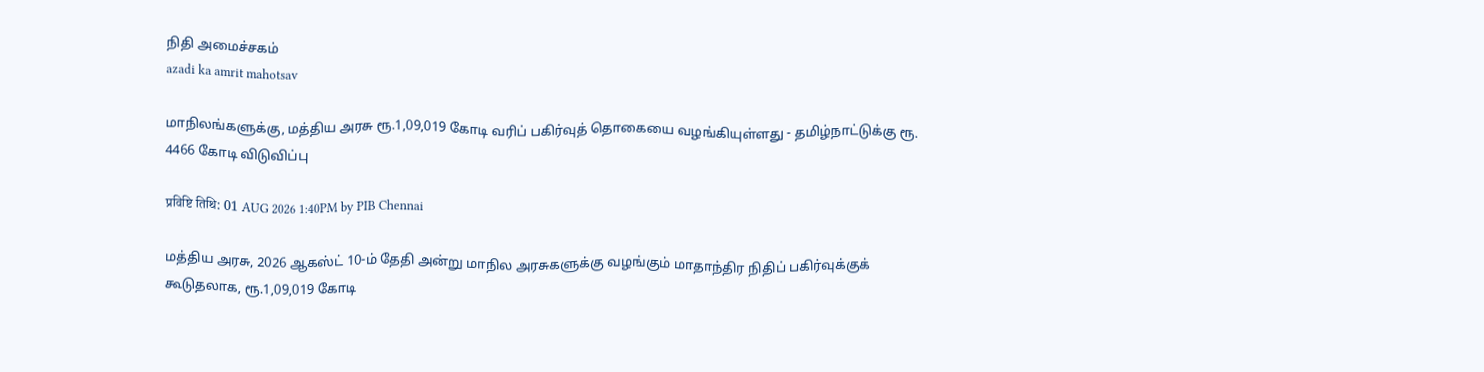நிதி அமைச்சகம்
azadi ka amrit mahotsav

மாநிலங்களுக்கு, மத்திய அரசு ரூ.1,09,019 கோடி வரிப் பகிர்வுத் தொகையை வழங்கியுள்ளது - தமிழ்நாட்டுக்கு ரூ. 4466 கோடி விடுவிப்பு

प्रविष्टि तिथि: 01 AUG 2026 1:40PM by PIB Chennai

மத்திய அரசு, 2026 ஆகஸ்ட் 10-ம் தேதி அன்று மாநில அரசுகளுக்கு வழங்கும் மாதாந்திர நிதிப் பகிர்வுக்குக் கூடுதலாக, ரூ.1,09,019 கோடி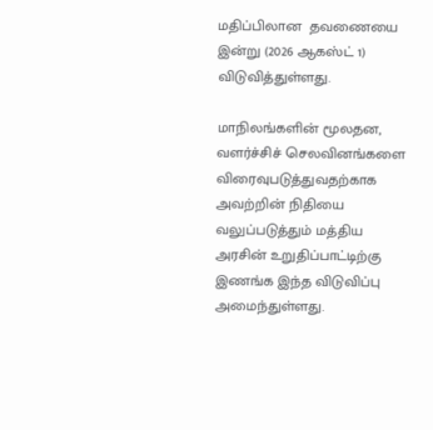மதிப்பிலான  தவணையை இன்று (2026 ஆகஸ்ட் 1) விடுவித்துள்ளது.

மாநிலங்களின் மூலதன, வளர்ச்சிச் செலவினங்களை விரைவுபடுத்துவதற்காக அவற்றின் நிதியை வலுப்படுத்தும் மத்திய அரசின் உறுதிப்பாட்டிற்கு இணங்க இந்த விடுவிப்பு அமைந்துள்ளது.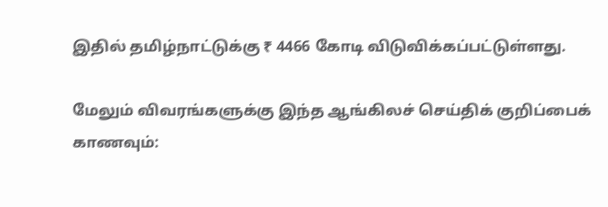இதில் தமிழ்நாட்டுக்கு ₹ 4466 கோடி விடுவிக்கப்பட்டுள்ளது.

மேலும் விவரங்களுக்கு இந்த ஆங்கிலச் செய்திக் குறிப்பைக் காணவும்: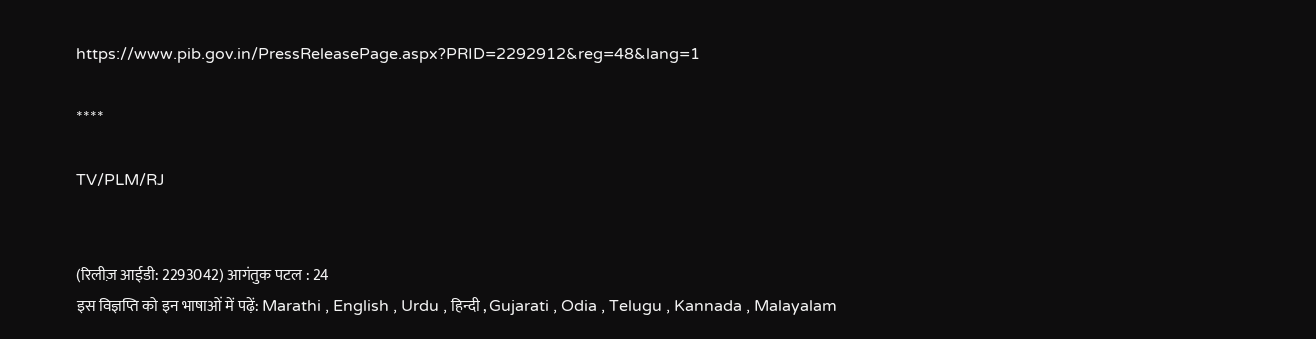https://www.pib.gov.in/PressReleasePage.aspx?PRID=2292912&reg=48&lang=1

****

TV/PLM/RJ


(रिलीज़ आईडी: 2293042) आगंतुक पटल : 24
इस विज्ञप्ति को इन भाषाओं में पढ़ें: Marathi , English , Urdu , हिन्दी , Gujarati , Odia , Telugu , Kannada , Malayalam